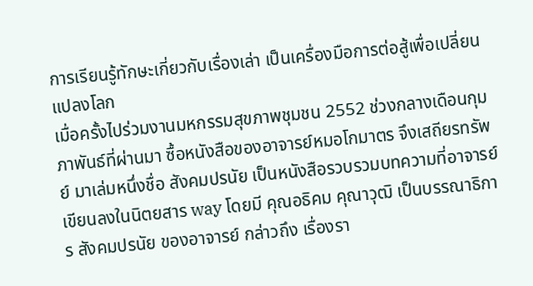การเรียนรู้ทักษะเกี่ยวกับเรื่องเล่า เป็นเครื่องมือการต่อสู้เพื่อเปลี่ยนแปลงโลก
เมื่อครั้งไปร่วมงานมหกรรมสุขภาพชุมชน 2552 ช่วงกลางเดือนกุมภาพันธ์ที่ผ่านมา ซื้อหนังสือของอาจารย์หมอโกมาตร จึงเสถียรทรัพย์ มาเล่มหนึ่งชื่อ สังคมปรนัย เป็นหนังสือรวบรวมบทความที่อาจารย์เขียนลงในนิตยสาร way โดยมี คุณอธิคม คุณาวุฒิ เป็นบรรณาธิการ สังคมปรนัย ของอาจารย์ กล่าวถึง เรื่องรา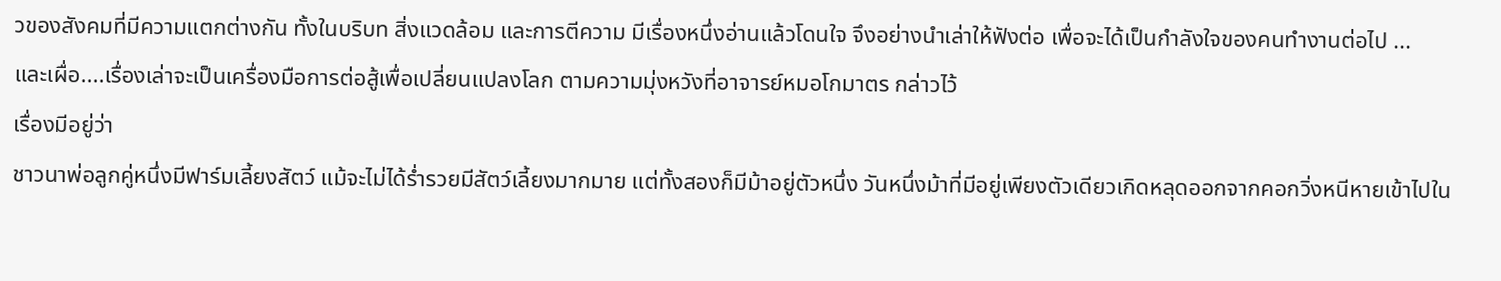วของสังคมที่มีความแตกต่างกัน ทั้งในบริบท สิ่งแวดล้อม และการตีความ มีเรื่องหนึ่งอ่านแล้วโดนใจ จึงอย่างนำเล่าให้ฟังต่อ เพื่อจะได้เป็นกำลังใจของคนทำงานต่อไป ...
และเผื่อ....เรื่องเล่าจะเป็นเครื่องมือการต่อสู้เพื่อเปลี่ยนแปลงโลก ตามความมุ่งหวังที่อาจารย์หมอโกมาตร กล่าวไว้
เรื่องมีอยู่ว่า
ชาวนาพ่อลูกคู่หนึ่งมีฟาร์มเลี้ยงสัตว์ แม้จะไม่ได้ร่ำรวยมีสัตว์เลี้ยงมากมาย แต่ทั้งสองก็มีม้าอยู่ตัวหนึ่ง วันหนึ่งม้าที่มีอยู่เพียงตัวเดียวเกิดหลุดออกจากคอกวิ่งหนีหายเข้าไปใน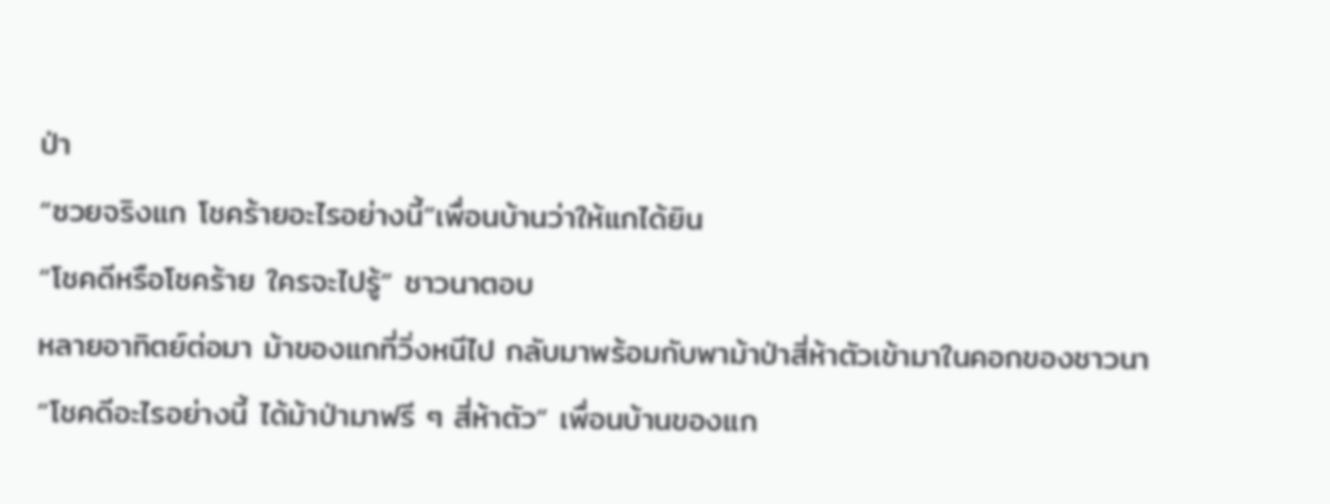ป่า
“ซวยจริงแก โชคร้ายอะไรอย่างนี้”เพื่อนบ้านว่าให้แกได้ยิน
“โชคดีหรือโชคร้าย ใครจะไปรู้” ชาวนาตอบ
หลายอาทิตย์ต่อมา ม้าของแกที่วิ่งหนีไป กลับมาพร้อมกับพาม้าป่าสี่ห้าตัวเข้ามาในคอกของชาวนา
“โชคดีอะไรอย่างนี้ ได้ม้าป่ามาฟรี ๆ สี่ห้าตัว” เพื่อนบ้านของแก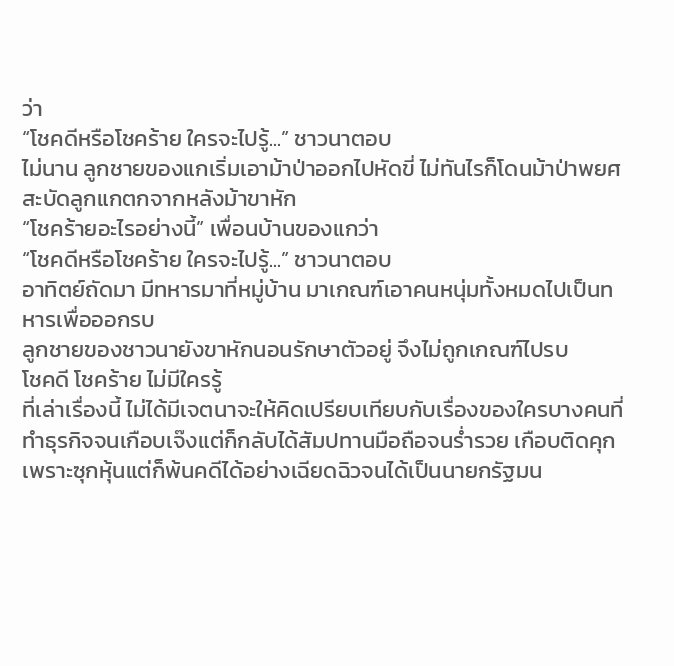ว่า
“โชคดีหรือโชคร้าย ใครจะไปรู้...” ชาวนาตอบ
ไม่นาน ลูกชายของแกเริ่มเอาม้าป่าออกไปหัดขี่ ไม่ทันไรก็โดนม้าป่าพยศสะบัดลูกแกตกจากหลังม้าขาหัก
“โชคร้ายอะไรอย่างนี้” เพื่อนบ้านของแกว่า
“โชคดีหรือโชคร้าย ใครจะไปรู้...” ชาวนาตอบ
อาทิตย์ถัดมา มีทหารมาที่หมู่บ้าน มาเกณฑ์เอาคนหนุ่มทั้งหมดไปเป็นทหารเพื่อออกรบ
ลูกชายของชาวนายังขาหักนอนรักษาตัวอยู่ จึงไม่ถูกเกณฑ์ไปรบ
โชคดี โชคร้าย ไม่มีใครรู้
ที่เล่าเรื่องนี้ ไม่ได้มีเจตนาจะให้คิดเปรียบเทียบกับเรื่องของใครบางคนที่ทำธุรกิจจนเกือบเจ๊งแต่ก็กลับได้สัมปทานมือถือจนร่ำรวย เกือบติดคุกเพราะซุกหุ้นแต่ก็พ้นคดีได้อย่างเฉียดฉิวจนได้เป็นนายกรัฐมน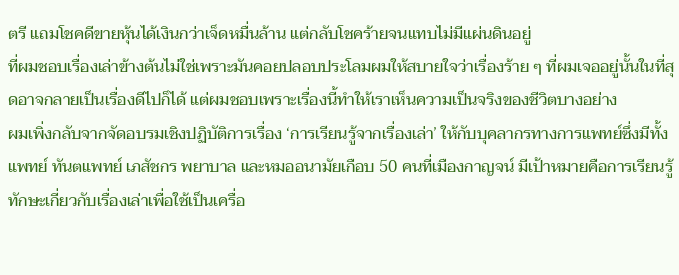ตรี แถมโชคดีขายหุ้นได้เงินกว่าเจ็ดหมื่นล้าน แต่กลับโชคร้ายจนแทบไม่มีแผ่นดินอยู่
ที่ผมชอบเรื่องเล่าข้างต้นไม่ใช่เพราะมันคอยปลอบประโลมผมให้สบายใจว่าเรื่องร้าย ๆ ที่ผมเจออยู่นั้นในที่สุดอาจกลายเป็นเรื่องดีไปก็ได้ แต่ผมชอบเพราะเรื่องนี้ทำให้เราเห็นความเป็นจริงของชีวิตบางอย่าง
ผมเพิ่งกลับจากจัดอบรมเชิงปฏิบัติการเรื่อง ‘การเรียนรู้จากเรื่องเล่า’ ให้กับบุคลากรทางการแพทย์ซึ่งมีทั้งแพทย์ ทันตแพทย์ เภสัชกร พยาบาล และหมออนามัยเกือบ 50 คนที่เมืองกาญจน์ มีเป้าหมายคือการเรียนรู้ทักษะเกี่ยวกับเรื่องเล่าเพื่อใช้เป็นเครื่อ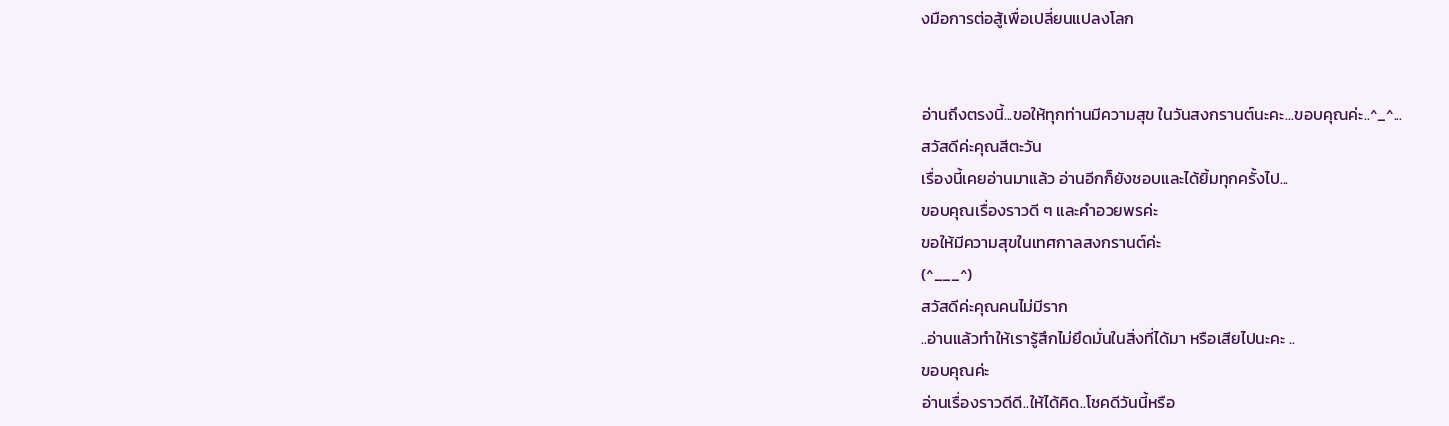งมือการต่อสู้เพื่อเปลี่ยนแปลงโลก


อ่านถึงตรงนี้...ขอให้ทุกท่านมีความสุข ในวันสงกรานต์นะคะ...ขอบคุณค่ะ..^_^...
สวัสดีค่ะคุณสีตะวัน
เรื่องนี้เคยอ่านมาแล้ว อ่านอีกก็ยังชอบและได้ยิ้มทุกครั้งไป...
ขอบคุณเรื่องราวดี ๆ และคำอวยพรค่ะ
ขอให้มีความสุขในเทศกาลสงกรานต์ค่ะ
(^___^)
สวัสดีค่ะคุณคนไม่มีราก
..อ่านแล้วทำให้เรารู้สึกไม่ยึดมั่นในสิ่งที่ได้มา หรือเสียไปนะคะ ..
ขอบคุณค่ะ
อ่านเรื่องราวดีดี..ให้ได้คิด..โชคดีวันนี้หรือ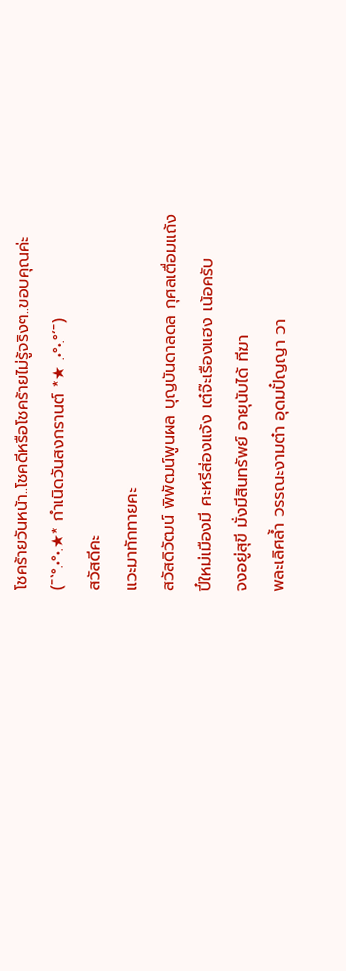โชคร้ายวันหน้า..โชคดีหรือโชคร้ายไม่รู้จริงๆ..ขอบคุณค่ะ
(¯`°.•°•.★* กำเนิดวันสงกรานต์ *★ .•°•.°´¯)
สวัสดีคะ
แวะมาทักทายคะ
สวัสดิวัฒน์ พิพัฒน์พูนผล บุญบันดาลดล กุศลเตื่อมแถ้ง
ปี๋ใหม่เมืองมี ศะหรีส่องแจ้ง เต๋จ๊ะเรืองแฮง เน้อครับ
จงอยู่สุขี มั่งมีสินทรัพย์ อายุนับได้ ทีฆา
พละเลิศล้ำ วรรณะงามต๋า อุดมปั๋ญญา วา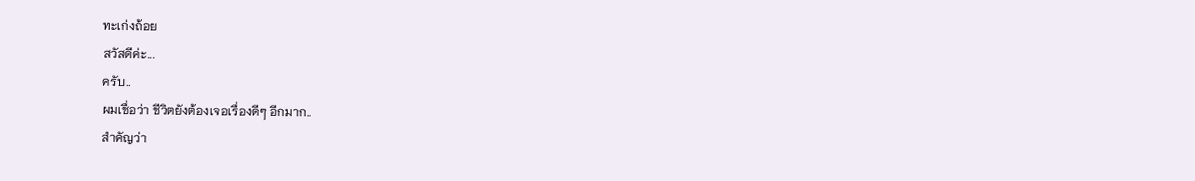ทะเก่งถ้อย
สวัสดีค่ะ...
ครับ..
ผมเชื่อว่า ชีวิตยังต้องเจอเรื่องดีๆ อีกมาก..
สำคัญว่า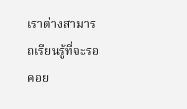เราต่างสามารถเรียนรู้ที่จะรอคอย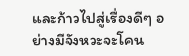และก้าวไปสู่เรื่องดีๆ อย่างมีจังหวะจะโคน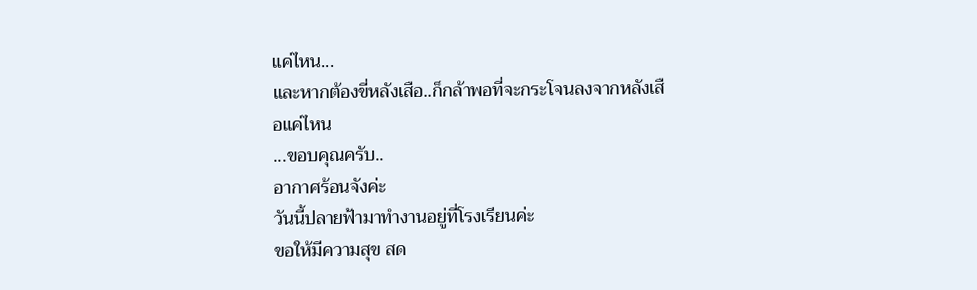แค่ไหน...
และหากต้องขี่หลังเสือ..ก็กล้าพอที่จะกระโจนลงจากหลังเสือแค่ไหน
...ขอบคุณครับ..
อากาศร้อนจังค่ะ
วันนี้ปลายฟ้ามาทำงานอยู่ที่โรงเรียนค่ะ
ขอให้มีความสุข สด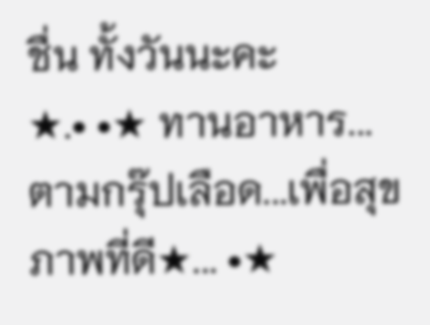ชื่น ทั้งวันนะคะ
★.• •★ ทานอาหาร...ตามกรุ๊ปเลือด...เพื่อสุขภาพที่ดี★... •★